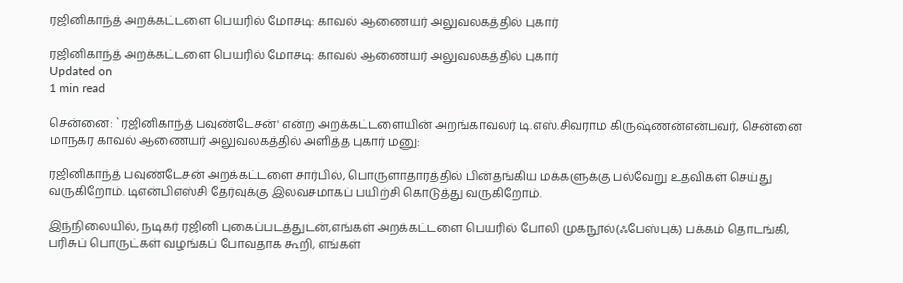ரஜினிகாந்த் அறக்கட்டளை பெயரில் மோசடி: காவல் ஆணையர் அலுவலகத்தில் புகார்

ரஜினிகாந்த் அறக்கட்டளை பெயரில் மோசடி: காவல் ஆணையர் அலுவலகத்தில் புகார்
Updated on
1 min read

சென்னை: `ரஜினிகாந்த் பவுண்டேசன்' என்ற அறக்கட்டளையின் அறங்காவலர் டி.எஸ்.சிவராம கிருஷ்ணன்என்பவர், சென்னை மாநகர காவல் ஆணையர் அலுவலகத்தில் அளித்த புகார் மனு:

ரஜினிகாந்த் பவுண்டேசன் அறக்கட்டளை சார்பில், பொருளாதாரத்தில் பின்தங்கிய மக்களுக்கு பல்வேறு உதவிகள் செய்து வருகிறோம். டிஎன்பிஎஸ்சி தேர்வுக்கு இலவசமாகப் பயிற்சி கொடுத்து வருகிறோம்.

இந்நிலையில், நடிகர் ரஜினி புகைப்படத்துடன்,எங்கள் அறக்கட்டளை பெயரில் போலி முகநூல்(ஃபேஸ்புக்) பக்கம் தொடங்கி, பரிசுப் பொருட்கள் வழங்கப் போவதாக கூறி, எங்கள்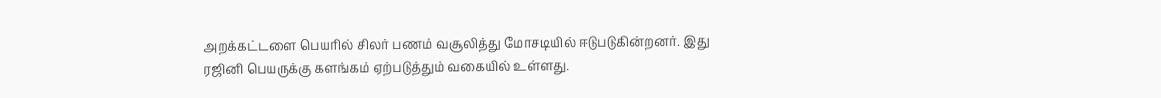அறக்கட்டளை பெயரில் சிலர் பணம் வசூலித்து மோசடியில் ஈடுபடுகின்றனர். இது ரஜினி பெயருக்கு களங்கம் ஏற்படுத்தும் வகையில் உள்ளது.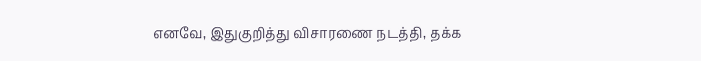எனவே, இதுகுறித்து விசாரணை நடத்தி, தக்க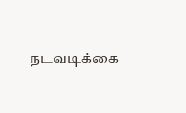நடவடிக்கை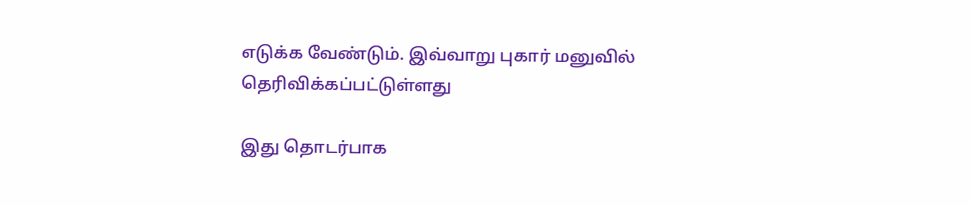எடுக்க வேண்டும். இவ்வாறு புகார் மனுவில் தெரிவிக்கப்பட்டுள்ளது

இது தொடர்பாக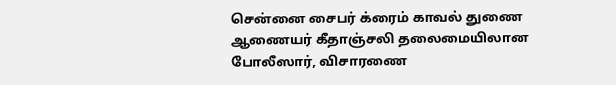சென்னை சைபர் க்ரைம் காவல் துணை ஆணையர் கீதாஞ்சலி தலைமையிலான போலீஸார், விசாரணை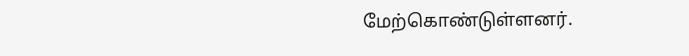மேற்கொண்டுள்ளனர்.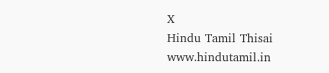X
Hindu Tamil Thisai
www.hindutamil.in